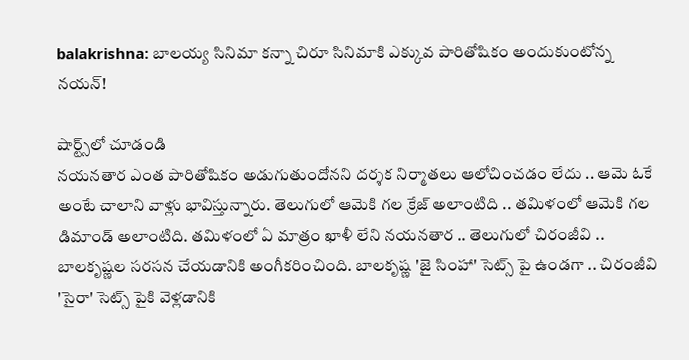balakrishna: బాలయ్య సినిమా కన్నా చిరూ సినిమాకి ఎక్కువ పారితోషికం అందుకుంటోన్న నయన్!

షార్ట్స్‌లో చూడండి
నయనతార ఎంత పారితోషికం అడుగుతుందోనని దర్శక నిర్మాతలు ఆలోచించడం లేదు .. ఆమె ఓకే అంటే చాలాని వాళ్లు భావిస్తున్నారు. తెలుగులో ఆమెకి గల క్రేజ్ అలాంటిది .. తమిళంలో ఆమెకి గల డిమాండ్ అలాంటిది. తమిళంలో ఏ మాత్రం ఖాళీ లేని నయనతార .. తెలుగులో చిరంజీవి .. బాలకృష్ణల సరసన చేయడానికి అంగీకరించింది. బాలకృష్ణ 'జై సింహా' సెట్స్ పై ఉండగా .. చిరంజీవి 'సైరా' సెట్స్ పైకి వెళ్లడానికి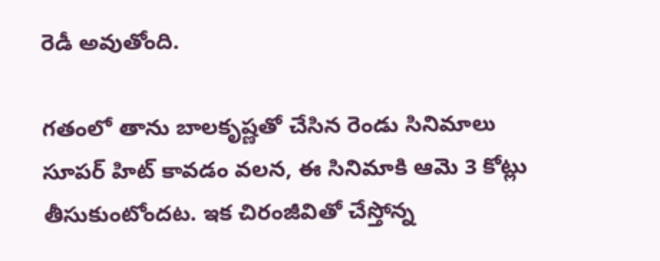రెడీ అవుతోంది.

గతంలో తాను బాలకృష్ణతో చేసిన రెండు సినిమాలు సూపర్ హిట్ కావడం వలన, ఈ సినిమాకి ఆమె 3 కోట్లు తీసుకుంటోందట. ఇక చిరంజీవితో చేస్తోన్న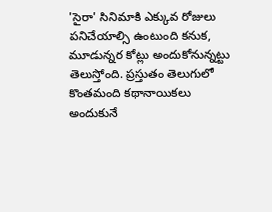'సైరా' సినిమాకి ఎక్కువ రోజులు పనిచేయాల్సి ఉంటుంది కనుక, మూడున్నర కోట్లు అందుకోనున్నట్టు తెలుస్తోంది. ప్రస్తుతం తెలుగులో కొంతమంది కథానాయికలు అందుకునే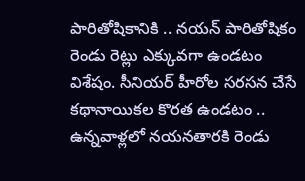పారితోషికానికి .. నయన్ పారితోషికం రెండు రెట్లు ఎక్కువగా ఉండటం విశేషం. సీనియర్ హీరోల సరసన చేసే కథానాయికల కొరత ఉండటం .. ఉన్నవాళ్లలో నయనతారకి రెండు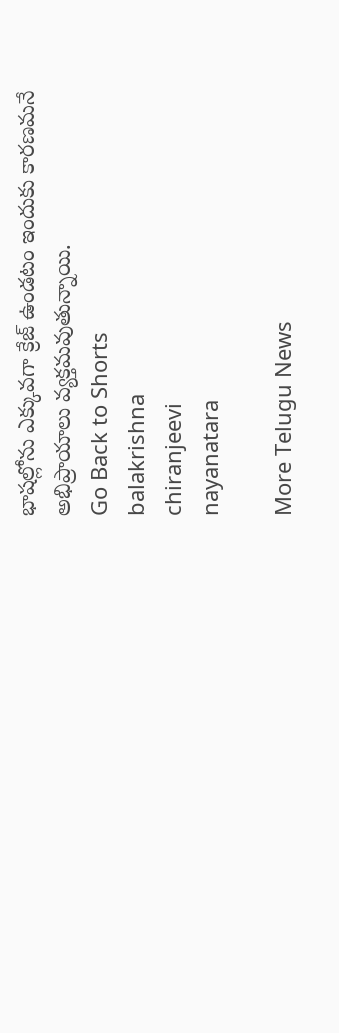భాషల్లోను ఎక్కువగా క్రేజ్ ఉండటం ఇందుకు కారణమనే అభిప్రాయాలు వ్యక్తమవుతున్నాయి.
Go Back to Shorts
balakrishna
chiranjeevi
nayanatara

More Telugu News